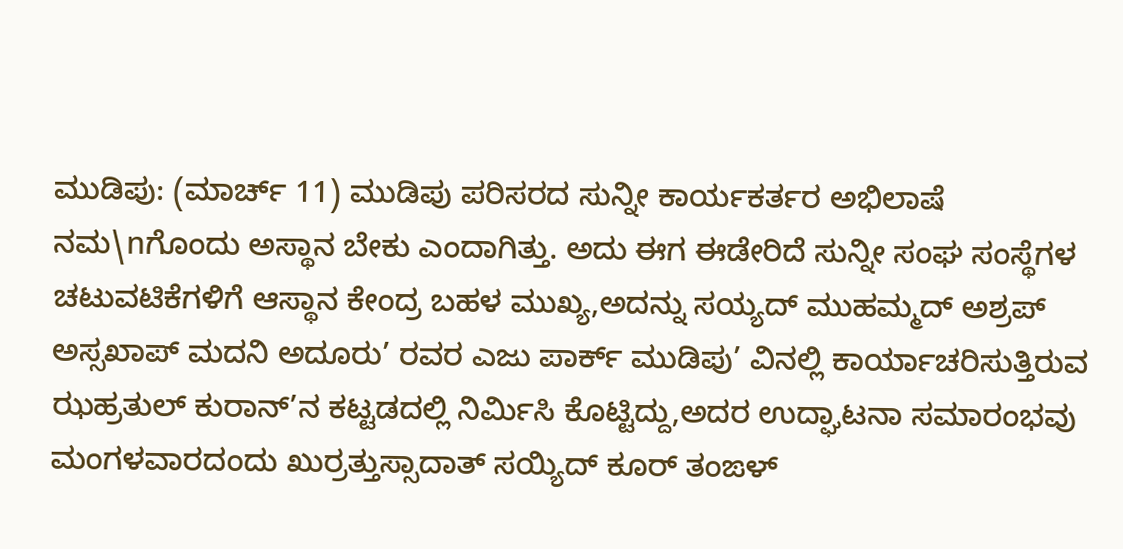ಮುಡಿಪು: (ಮಾರ್ಚ್ 11) ಮುಡಿಪು ಪರಿಸರದ ಸುನ್ನೀ ಕಾರ್ಯಕರ್ತರ ಅಭಿಲಾಷೆ ನಮ\nಗೊಂದು ಅಸ್ಥಾನ ಬೇಕು ಎಂದಾಗಿತ್ತು. ಅದು ಈಗ ಈಡೇರಿದೆ ಸುನ್ನೀ ಸಂಘ ಸಂಸ್ಥೆಗಳ ಚಟುವಟಿಕೆಗಳಿಗೆ ಆಸ್ಥಾನ ಕೇಂದ್ರ ಬಹಳ ಮುಖ್ಯ,ಅದನ್ನು ಸಯ್ಯದ್ ಮುಹಮ್ಮದ್ ಅಶ್ರಪ್ ಅಸ್ಸಖಾಪ್ ಮದನಿ ಅದೂರು’ ರವರ ಎಜು ಪಾರ್ಕ್ ಮುಡಿಪು’ ವಿನಲ್ಲಿ ಕಾರ್ಯಾಚರಿಸುತ್ತಿರುವ ಝಹ್ರತುಲ್ ಕುರಾನ್’ನ ಕಟ್ಟಡದಲ್ಲಿ ನಿರ್ಮಿಸಿ ಕೊಟ್ಟಿದ್ದು,ಅದರ ಉದ್ಘಾಟನಾ ಸಮಾರಂಭವು ಮಂಗಳವಾರದಂದು ಖುರ್ರತ್ತುಸ್ಸಾದಾತ್ ಸಯ್ಯಿದ್ ಕೂರ್ ತಂಙಳ್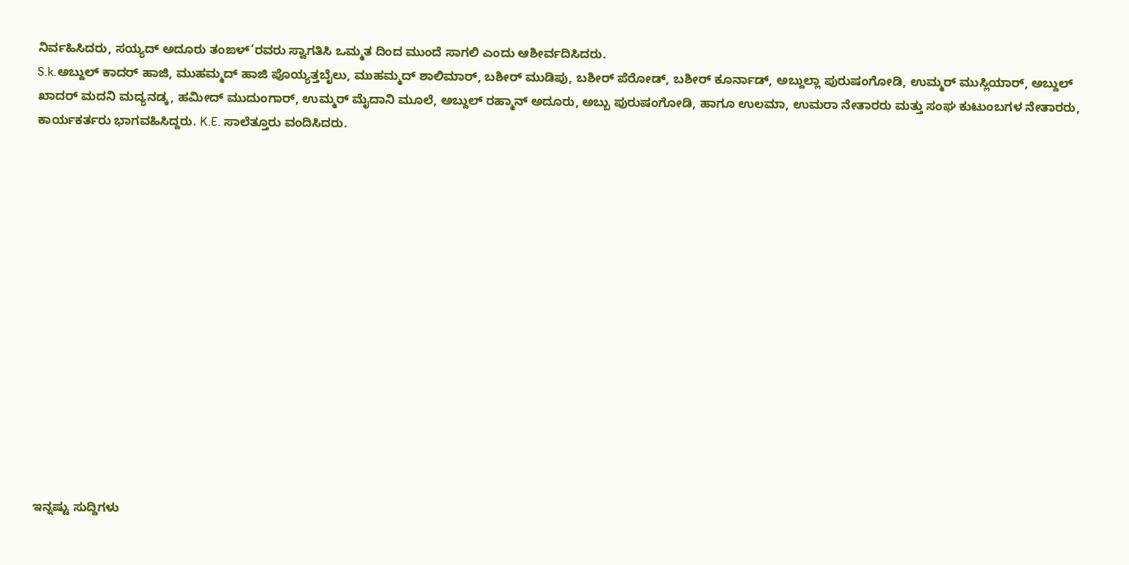ನಿರ್ವಹಿಸಿದರು, ಸಯ್ಯದ್ ಅದೂರು ತಂಙಳ್’ರವರು ಸ್ವಾಗತಿಸಿ ಒಮ್ಮತ ದಿಂದ ಮುಂದೆ ಸಾಗಲಿ ಎಂದು ಆಶೀರ್ವದಿಸಿದರು.
S.k.ಅಬ್ದುಲ್ ಕಾದರ್ ಹಾಜಿ, ಮುಹಮ್ಮದ್ ಹಾಜಿ ಪೊಯ್ಯತ್ತಬೈಲು, ಮುಹಮ್ಮದ್ ಶಾಲಿಮಾರ್, ಬಶೀರ್ ಮುಡಿಪು, ಬಶೀರ್ ಪೆರೋಡ್, ಬಶೀರ್ ಕೂರ್ನಾಡ್, ಅಬ್ದುಲ್ಲಾ ಪುರುಷಂಗೋಡಿ, ಉಮ್ಮರ್ ಮುಸ್ಲಿಯಾರ್, ಅಬ್ದುಲ್ ಖಾದರ್ ಮದನಿ ಮದ್ಯನಡ್ಕ, ಹಮೀದ್ ಮುದುಂಗಾರ್, ಉಮ್ಮರ್ ಮೈದಾನಿ ಮೂಲೆ, ಅಬ್ದುಲ್ ರಹ್ಮಾನ್ ಅದೂರು, ಅಬ್ಬು ಪುರುಷಂಗೋಡಿ, ಹಾಗೂ ಉಲಮಾ, ಉಮರಾ ನೇತಾರರು ಮತ್ತು ಸಂಘ ಕುಟುಂಬಗಳ ನೇತಾರರು, ಕಾರ್ಯಕರ್ತರು ಭಾಗವಹಿಸಿದ್ದರು. K.E. ಸಾಲೆತ್ತೂರು ವಂದಿಸಿದರು.















ಇನ್ನಷ್ಟು ಸುದ್ದಿಗಳು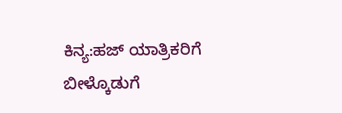ಕಿನ್ಯ:ಹಜ್ ಯಾತ್ರಿಕರಿಗೆ ಬೀಳ್ಕೊಡುಗೆ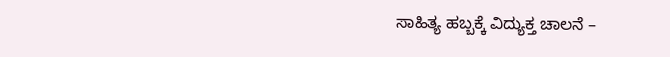ಸಾಹಿತ್ಯ ಹಬ್ಬಕ್ಕೆ ವಿದ್ಯುಕ್ತ ಚಾಲನೆ –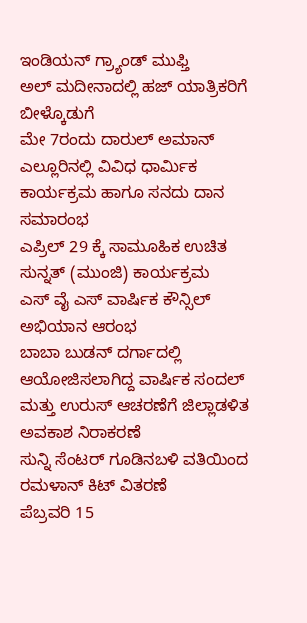ಇಂಡಿಯನ್ ಗ್ರ್ಯಾಂಡ್ ಮುಫ್ತಿ
ಅಲ್ ಮದೀನಾದಲ್ಲಿ ಹಜ್ ಯಾತ್ರಿಕರಿಗೆ ಬೀಳ್ಕೊಡುಗೆ
ಮೇ 7ರಂದು ದಾರುಲ್ ಅಮಾನ್ ಎಲ್ಲೂರಿನಲ್ಲಿ ವಿವಿಧ ಧಾರ್ಮಿಕ ಕಾರ್ಯಕ್ರಮ ಹಾಗೂ ಸನದು ದಾನ ಸಮಾರಂಭ
ಎಪ್ರಿಲ್ 29 ಕ್ಕೆ ಸಾಮೂಹಿಕ ಉಚಿತ ಸುನ್ನತ್ (ಮುಂಜಿ) ಕಾರ್ಯಕ್ರಮ
ಎಸ್ ವೈ ಎಸ್ ವಾರ್ಷಿಕ ಕೌನ್ಸಿಲ್ ಅಭಿಯಾನ ಆರಂಭ
ಬಾಬಾ ಬುಡನ್ ದರ್ಗಾದಲ್ಲಿ ಆಯೋಜಿಸಲಾಗಿದ್ದ ವಾರ್ಷಿಕ ಸಂದಲ್ ಮತ್ತು ಉರುಸ್ ಆಚರಣೆಗೆ ಜಿಲ್ಲಾಡಳಿತ ಅವಕಾಶ ನಿರಾಕರಣೆ
ಸುನ್ನಿ ಸೆಂಟರ್ ಗೂಡಿನಬಳಿ ವತಿಯಿಂದ ರಮಳಾನ್ ಕಿಟ್ ವಿತರಣೆ
ಪೆಬ್ರವರಿ 15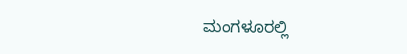ಮಂಗಳೂರಲ್ಲಿ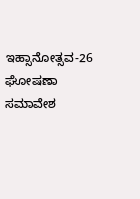ಇಹ್ಸಾನೋತ್ಸವ-26 ಘೋಷಣಾ ಸಮಾವೇಶ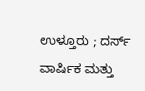ಉಳ್ತೂರು ; ದರ್ಸ್ ವಾರ್ಷಿಕ ಮತ್ತು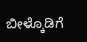ಬೀಳ್ಕೊಡಿಗೆ